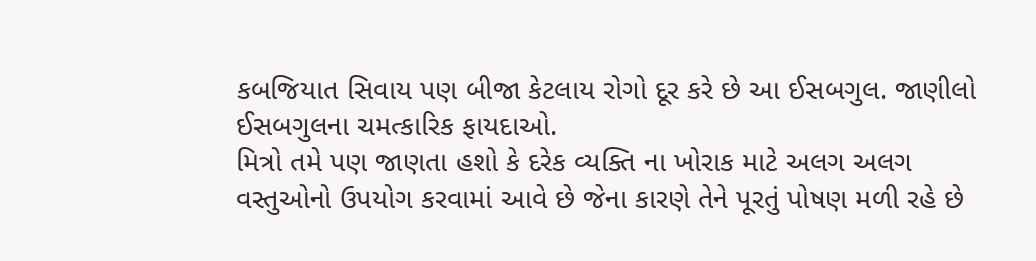કબજિયાત સિવાય પણ બીજા કેટલાય રોગો દૂર કરે છે આ ઈસબગુલ. જાણીલો ઈસબગુલના ચમત્કારિક ફાયદાઓ.
મિત્રો તમે પણ જાણતા હશો કે દરેક વ્યક્તિ ના ખોરાક માટે અલગ અલગ વસ્તુઓનો ઉપયોગ કરવામાં આવે છે જેના કારણે તેને પૂરતું પોષણ મળી રહે છે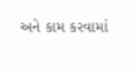અને કામ કરવામાં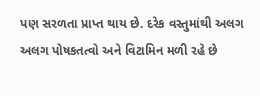પણ સરળતા પ્રાપ્ત થાય છે. દરેક વસ્તુમાંથી અલગ અલગ પોષકતત્વો અને વિટામિન મળી રહે છે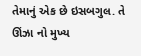તેમાનું એક છે ઇસબગુલ. તે ઊંઝા નો મુખ્ય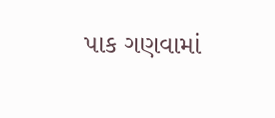પાક ગણવામાં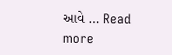આવે … Read more